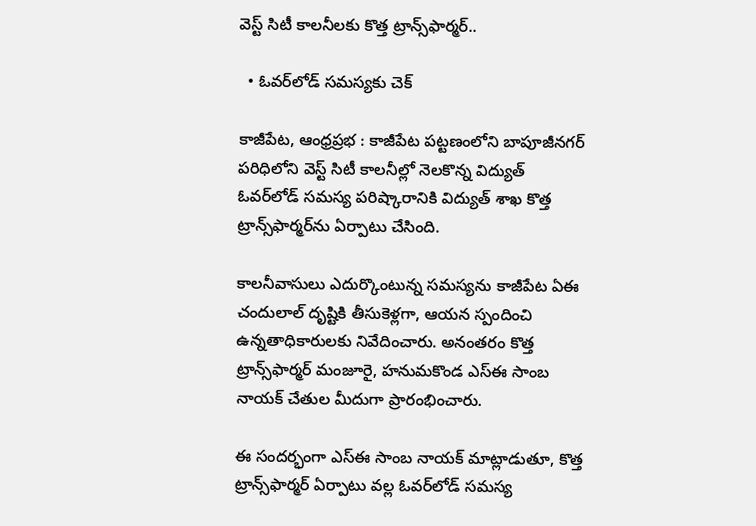వెస్ట్ సిటీ కాలనీలకు కొత్త ట్రాన్స్‌ఫార్మర్..

  • ఓవర్‌లోడ్ సమస్యకు చెక్

కాజీపేట, ఆంధ్రప్రభ : కాజీపేట పట్టణంలోని బాపూజీనగర్ పరిధిలోని వెస్ట్ సిటీ కాలనీల్లో నెలకొన్న విద్యుత్ ఓవర్‌లోడ్ సమస్య పరిష్కారానికి విద్యుత్ శాఖ కొత్త ట్రాన్స్‌ఫార్మర్‌ను ఏర్పాటు చేసింది.

కాలనీవాసులు ఎదుర్కొంటున్న సమస్యను కాజీపేట ఏఈ చందులాల్ దృష్టికి తీసుకెళ్లగా, ఆయన స్పందించి ఉన్నతాధికారులకు నివేదించారు. అనంతరం కొత్త ట్రాన్స్‌ఫార్మర్ మంజూరై, హనుమకొండ ఎస్‌ఈ సాంబ నాయక్ చేతుల మీదుగా ప్రారంభించారు.

ఈ సందర్భంగా ఎస్‌ఈ సాంబ నాయక్ మాట్లాడుతూ, కొత్త ట్రాన్స్‌ఫార్మర్ ఏర్పాటు వల్ల ఓవర్‌లోడ్ సమస్య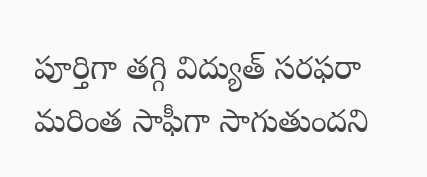పూర్తిగా తగ్గి విద్యుత్ సరఫరా మరింత సాఫీగా సాగుతుందని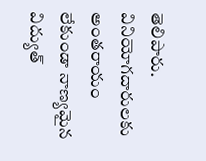తెలిపారు. వినియోగదారులకు అంతరాయం లేకుండా నాణ్యమైన విద్యుత్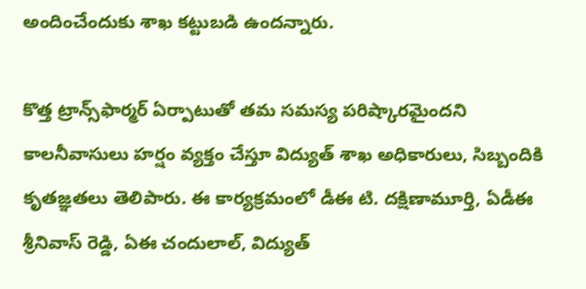అందించేందుకు శాఖ కట్టుబడి ఉందన్నారు.

కొత్త ట్రాన్స్‌ఫార్మర్ ఏర్పాటుతో తమ సమస్య పరిష్కారమైందని కాలనీవాసులు హర్షం వ్యక్తం చేస్తూ విద్యుత్ శాఖ అధికారులు, సిబ్బందికి కృతజ్ఞతలు తెలిపారు. ఈ కార్యక్రమంలో డీఈ టి. దక్షిణామూర్తి, ఏడీఈ శ్రీనివాస్ రెడ్డి, ఏఈ చందులాల్, విద్యుత్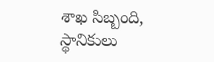శాఖ సిబ్బంది, స్థానికులు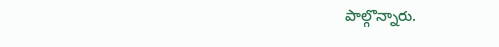పాల్గొన్నారు.